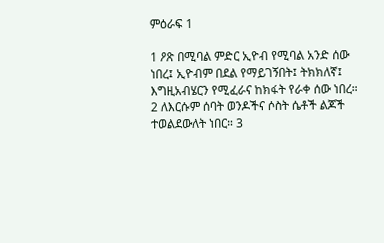ምዕራፍ 1

1 ዖጽ በሚባል ምድር ኢዮብ የሚባል አንድ ሰው ነበረ፤ ኢዮብም በደል የማይገኝበት፤ ትክክለኛ፤ እግዚአብሄርን የሚፈራና ከክፋት የራቀ ሰው ነበረ። 2 ለእርሱም ሰባት ወንዶችና ሶስት ሴቶች ልጆች ተወልደውለት ነበር። 3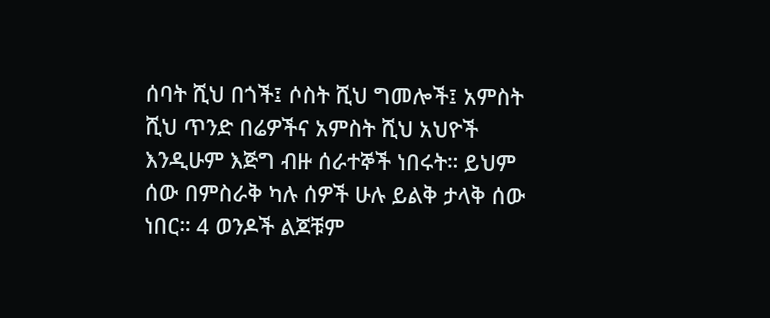ሰባት ሺህ በጎች፤ ሶስት ሺህ ግመሎች፤ አምስት ሺህ ጥንድ በሬዎችና አምስት ሺህ አህዮች እንዲሁም እጅግ ብዙ ሰራተኞች ነበሩት። ይህም ሰው በምስራቅ ካሉ ሰዎች ሁሉ ይልቅ ታላቅ ሰው ነበር። 4 ወንዶች ልጆቹም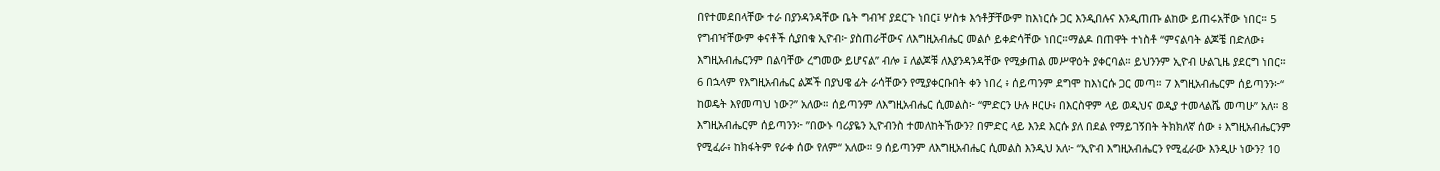በየተመደበላቸው ተራ በያንዳንዳቸው ቤት ግብዣ ያደርጉ ነበር፤ ሦስቱ እኅቶቻቸውም ከእነርሱ ጋር እንዲበሉና እንዲጠጡ ልከው ይጠሩአቸው ነበር። 5 የግብዣቸውም ቀናቶች ሲያበቁ ኢዮብ፦ ያስጠራቸውና ለእግዚአብሔር መልሶ ይቀድሳቸው ነበር።ማልዶ በጠዋት ተነስቶ “ምናልባት ልጆቼ በድለው፥ እግዚአብሔርንም በልባቸው ረግመው ይሆናል” ብሎ ፤ ለልጆቹ ለእያንዳንዳቸው የሚቃጠል መሥዋዕት ያቀርባል። ይህንንም ኢዮብ ሁልጊዜ ያደርግ ነበር። 6 በኋላም የእግዚአብሔር ልጆች በያህዌ ፊት ራሳቸውን የሚያቀርቡበት ቀን ነበረ ፥ ሰይጣንም ደግሞ ከእነርሱ ጋር መጣ። 7 እግዚአብሔርም ሰይጣንን፦“ ከወዴት እየመጣህ ነው?” አለው። ሰይጣንም ለእግዚአብሔር ሲመልስ፦ “ምድርን ሁሉ ዞርሁ፥ በእርስዋም ላይ ወዲህና ወዲያ ተመላልሼ መጣሁ” አለ። 8 እግዚአብሔርም ሰይጣንን፦ ”በውኑ ባሪያዬን ኢዮብንስ ተመለከትኸውን? በምድር ላይ እንደ እርሱ ያለ በደል የማይገኝበት ትክክለኛ ሰው ፥ እግዚአብሔርንም የሚፈራ፥ ከክፋትም የራቀ ሰው የለም“ አለው። 9 ሰይጣንም ለእግዚአብሔር ሲመልስ እንዲህ አለ፦ “ኢዮብ እግዚአብሔርን የሚፈራው እንዲሁ ነውን? 10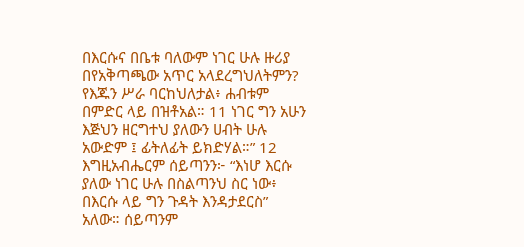በእርሱና በቤቱ ባለውም ነገር ሁሉ ዙሪያ በየአቅጣጫው አጥር አላደረግህለትምን? የእጁን ሥራ ባርከህለታል፥ ሐብቱም በምድር ላይ በዝቶአል። 11 ነገር ግን አሁን እጅህን ዘርግተህ ያለውን ሀብት ሁሉ አውድም ፤ ፊትለፊት ይክድሃል።” 12 እግዚአብሔርም ሰይጣንን፦ “እነሆ እርሱ ያለው ነገር ሁሉ በስልጣንህ ስር ነው፥ በእርሱ ላይ ግን ጉዳት እንዳታደርስ” አለው። ሰይጣንም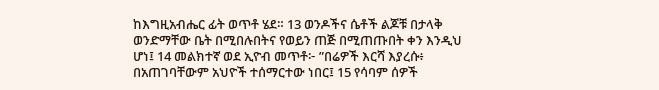ከእግዚአብሔር ፊት ወጥቶ ሄደ። 13 ወንዶችና ሴቶች ልጆቹ በታላቅ ወንድማቸው ቤት በሚበሉበትና የወይን ጠጅ በሚጠጡበት ቀን እንዲህ ሆነ፤ 14 መልክተኛ ወደ ኢዮብ መጥቶ፦ ”በሬዎች እርሻ እያረሱ፥ በአጠገባቸውም አህዮች ተሰማርተው ነበር፤ 15 የሳባም ሰዎች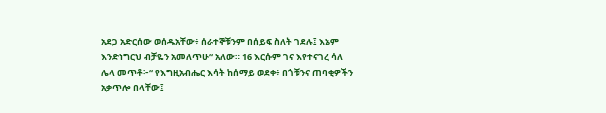አደጋ አድርሰው ወሰዱአቸው፥ ሰራተኞቹንም በሰይፍ ስለት ገደሉ፤ እኔም እንድነግርህ ብቻዬን አመለጥሁ“ አለው። 16 እርሱም ገና እየተናገረ ሳለ ሌላ መጥቶ፦“ የእግዚአብሔር እሳት ከሰማይ ወደቀ፥ በጎቹንና ጠባቂዎችን አቃጥሎ በላቸው፤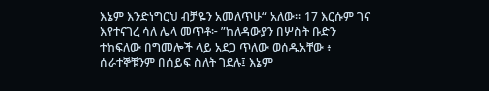እኔም እንድነግርህ ብቻዬን አመለጥሁ“ አለው። 17 እርሱም ገና እየተናገረ ሳለ ሌላ መጥቶ፦ ”ከለዳውያን በሦስት ቡድን ተከፍለው በግመሎች ላይ አደጋ ጥለው ወሰዱአቸው ፥ ሰራተኞቹንም በሰይፍ ስለት ገደሉ፤ እኔም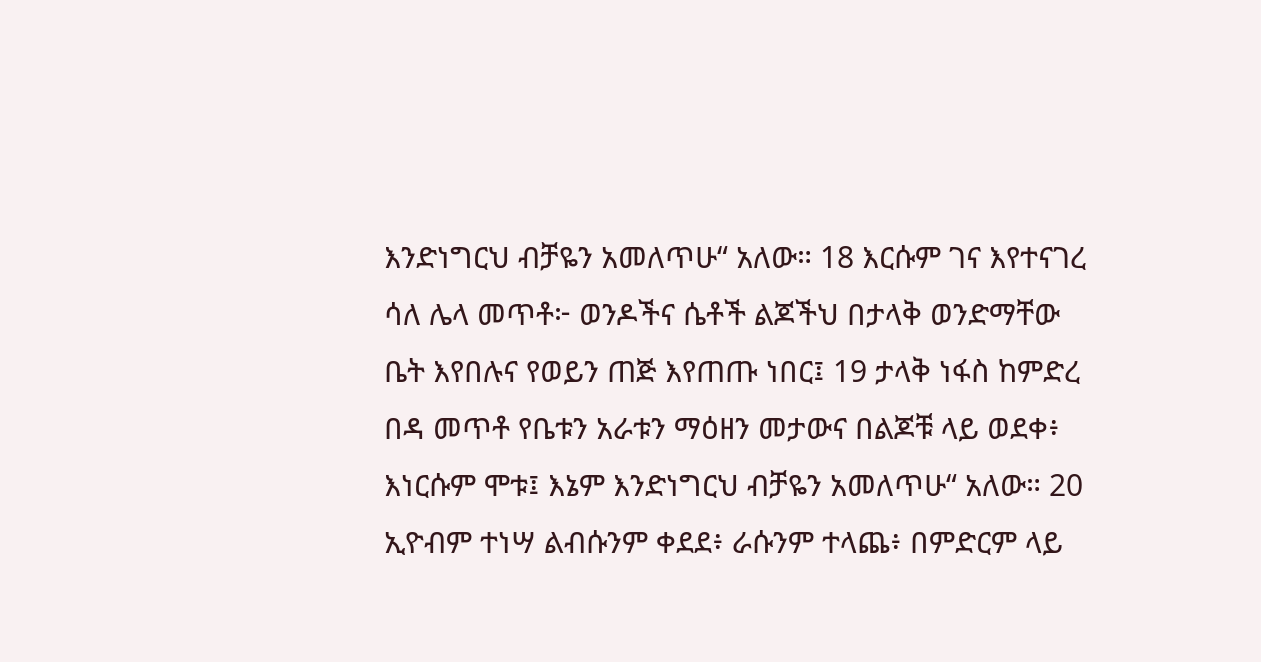እንድነግርህ ብቻዬን አመለጥሁ“ አለው። 18 እርሱም ገና እየተናገረ ሳለ ሌላ መጥቶ፦ ወንዶችና ሴቶች ልጆችህ በታላቅ ወንድማቸው ቤት እየበሉና የወይን ጠጅ እየጠጡ ነበር፤ 19 ታላቅ ነፋስ ከምድረ በዳ መጥቶ የቤቱን አራቱን ማዕዘን መታውና በልጆቹ ላይ ወደቀ፥ እነርሱም ሞቱ፤ እኔም እንድነግርህ ብቻዬን አመለጥሁ“ አለው። 20 ኢዮብም ተነሣ ልብሱንም ቀደደ፥ ራሱንም ተላጨ፥ በምድርም ላይ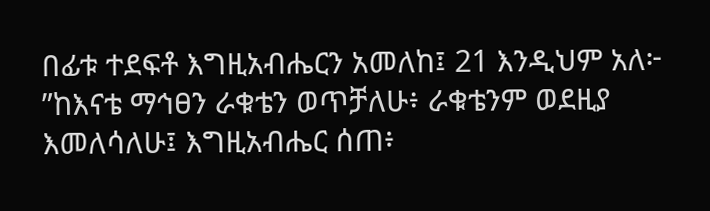በፊቱ ተደፍቶ እግዚአብሔርን አመለከ፤ 21 እንዲህም አለ፦ ”ከእናቴ ማኅፀን ራቁቴን ወጥቻለሁ፥ ራቁቴንም ወደዚያ እመለሳለሁ፤ እግዚአብሔር ሰጠ፥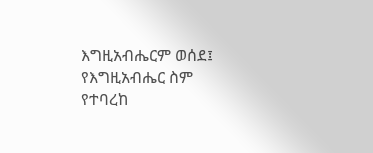እግዚአብሔርም ወሰደ፤ የእግዚአብሔር ስም የተባረከ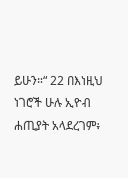ይሁን።“ 22 በእነዚህ ነገሮች ሁሉ ኢዮብ ሐጢያት አላደረገም፥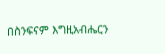በስንፍናም እግዚአብሔርን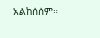አልከሰሰም።